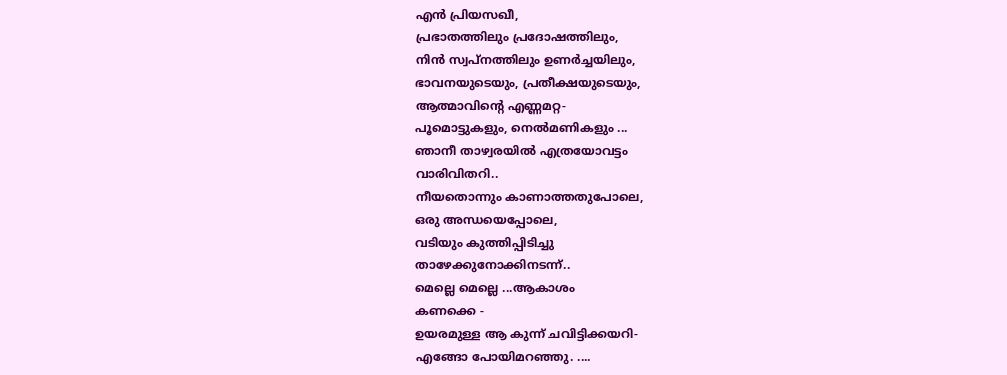എൻ പ്രിയസഖീ,
പ്രഭാതത്തിലും പ്രദോഷത്തിലും,
നിൻ സ്വപ്നത്തിലും ഉണർച്ചയിലും,
ഭാവനയുടെയും, പ്രതീക്ഷയുടെയും,
ആത്മാവിന്റെ എണ്ണമറ്റ-
പൂമൊട്ടുകളും, നെൽമണികളും ...
ഞാനീ താഴ്വരയിൽ എത്രയോവട്ടം
വാരിവിതറി..
നീയതൊന്നും കാണാത്തതുപോലെ,
ഒരു അന്ധയെപ്പോലെ,
വടിയും കുത്തിപ്പിടിച്ചു
താഴേക്കുനോക്കിനടന്ന്..
മെല്ലെ മെല്ലെ ...ആകാശം
കണക്കെ -
ഉയരമുള്ള ആ കുന്ന് ചവിട്ടിക്കയറി-
എങ്ങോ പോയിമറഞ്ഞു. ....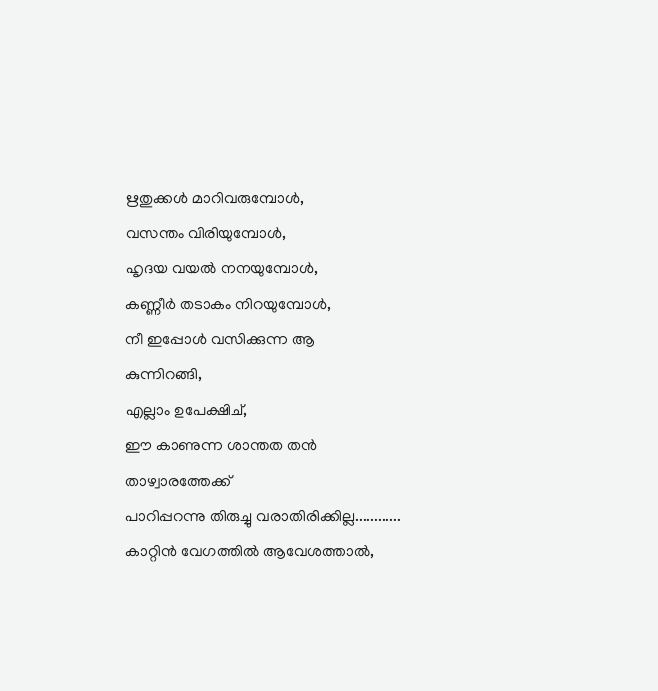ഋതുക്കൾ മാറിവരുമ്പോൾ,
വസന്തം വിരിയുമ്പോൾ,
ഹൃദയ വയൽ നനയുമ്പോൾ,
കണ്ണീർ തടാകം നിറയുമ്പോൾ,
നീ ഇപ്പോൾ വസിക്കുന്ന ആ
കുന്നിറങ്ങി,
എല്ലാം ഉപേക്ഷിച്,
ഈ കാണുന്ന ശാന്തത തൻ താഴ്വാരത്തേക്ക്
പാറിപ്പറന്നു തിരുച്ചു വരാതിരിക്കില്ല............
കാറ്റിൻ വേഗത്തിൽ ആവേശത്താൽ,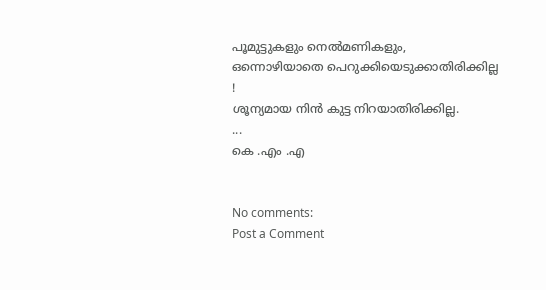പൂമുട്ടുകളും നെൽമണികളും,
ഒന്നൊഴിയാതെ പെറുക്കിയെടുക്കാതിരിക്കില്ല
!
ശൂന്യമായ നിൻ കുട്ട നിറയാതിരിക്കില്ല.
...
കെ .എം .എ


No comments:
Post a Comment